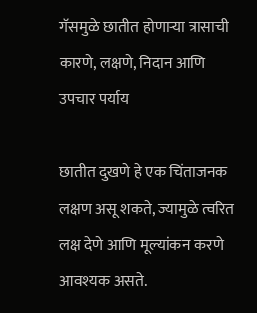गॅसमुळे छातीत होणाऱ्या त्रासाची कारणे, लक्षणे, निदान आणि उपचार पर्याय

छातीत दुखणे हे एक चिंताजनक लक्षण असू शकते, ज्यामुळे त्वरित लक्ष देणे आणि मूल्यांकन करणे आवश्यक असते.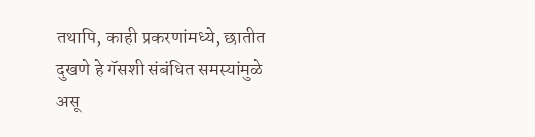तथापि, काही प्रकरणांमध्ये, छातीत दुखणे हे गॅसशी संबंधित समस्यांमुळे असू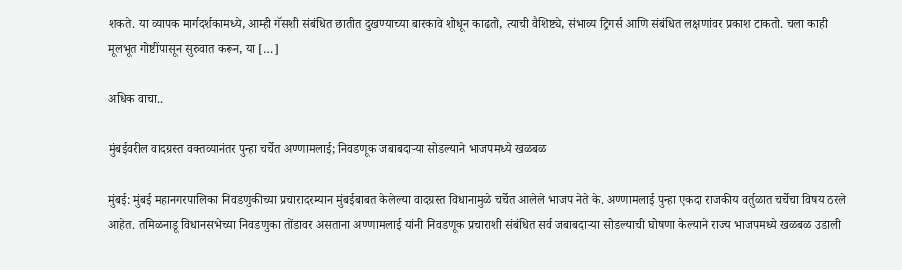शकते. या व्यापक मार्गदर्शकामध्ये, आम्ही गॅसशी संबंधित छातीत दुखण्याच्या बारकावे शोधून काढतो, त्याची वैशिष्ट्ये, संभाव्य ट्रिगर्स आणि संबंधित लक्षणांवर प्रकाश टाकतो. चला काही मूलभूत गोष्टींपासून सुरुवात करून, या […]

अधिक वाचा..

मुंबईवरील वादग्रस्त वक्तव्यानंतर पुन्हा चर्चेत अण्णामलाई; निवडणूक जबाबदाऱ्या सोडल्याने भाजपमध्ये खळबळ

मुंबई: मुंबई महानगरपालिका निवडणुकीच्या प्रचारादरम्यान मुंबईबाबत केलेल्या वादग्रस्त विधानामुळे चर्चेत आलेले भाजप नेते के. अण्णामलाई पुन्हा एकदा राजकीय वर्तुळात चर्चेचा विषय ठरले आहेत. तमिळनाडू विधानसभेच्या निवडणुका तोंडावर असताना अण्णामलाई यांनी निवडणूक प्रचाराशी संबंधित सर्व जबाबदाऱ्या सोडल्याची घोषणा केल्याने राज्य भाजपमध्ये खळबळ उडाली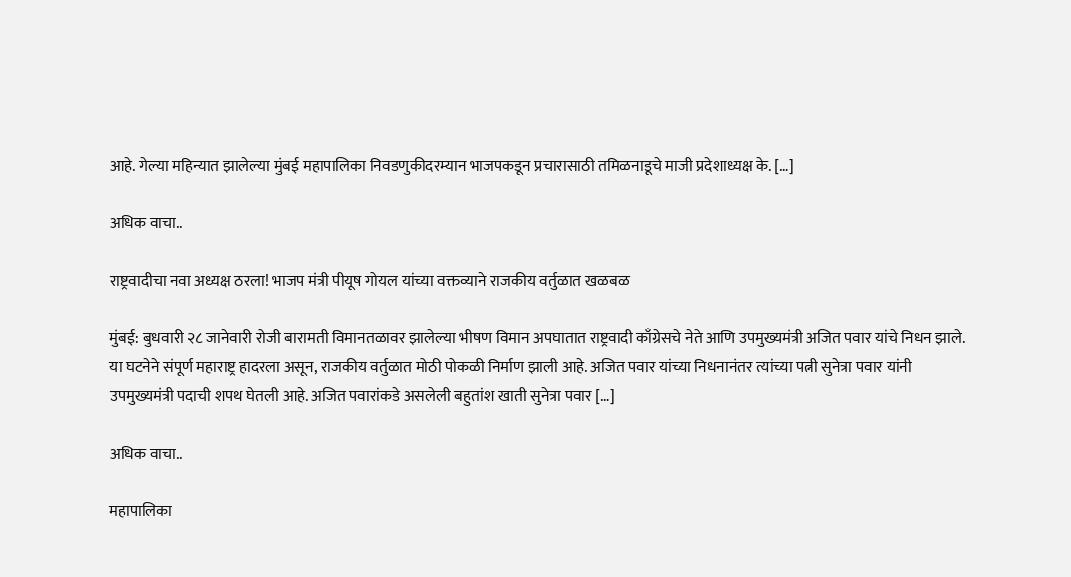आहे. गेल्या महिन्यात झालेल्या मुंबई महापालिका निवडणुकीदरम्यान भाजपकडून प्रचारासाठी तमिळनाडूचे माजी प्रदेशाध्यक्ष के. […]

अधिक वाचा..

राष्ट्रवादीचा नवा अध्यक्ष ठरला! भाजप मंत्री पीयूष गोयल यांच्या वक्तव्याने राजकीय वर्तुळात खळबळ

मुंबई: बुधवारी २८ जानेवारी रोजी बारामती विमानतळावर झालेल्या भीषण विमान अपघातात राष्ट्रवादी काँग्रेसचे नेते आणि उपमुख्यमंत्री अजित पवार यांचे निधन झाले. या घटनेने संपूर्ण महाराष्ट्र हादरला असून, राजकीय वर्तुळात मोठी पोकळी निर्माण झाली आहे. अजित पवार यांच्या निधनानंतर त्यांच्या पत्नी सुनेत्रा पवार यांनी उपमुख्यमंत्री पदाची शपथ घेतली आहे. अजित पवारांकडे असलेली बहुतांश खाती सुनेत्रा पवार […]

अधिक वाचा..

महापालिका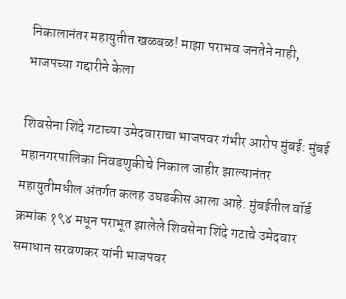निकालानंतर महायुतीत खळबळ! माझा पराभव जनतेने नाही, भाजपच्या गद्दारीने केला

शिवसेना शिंदे गटाच्या उमेदवाराचा भाजपवर गंभीर आरोप मुंबई: मुंबई महानगरपालिका निवडणुकीचे निकाल जाहीर झाल्यानंतर महायुतीमधील अंतर्गत कलह उघडकीस आला आहे. मुंबईतील वॉर्ड क्रमांक १९४ मधून पराभूत झालेले शिवसेना शिंदे गटाचे उमेदवार समाधान सरवणकर यांनी भाजपवर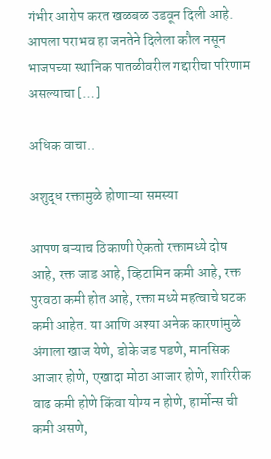गंभीर आरोप करत खळबळ उडवून दिली आहे. आपला पराभव हा जनतेने दिलेला कौल नसून भाजपच्या स्थानिक पातळीवरील गद्दारीचा परिणाम असल्याचा […]

अधिक वाचा..

अशुद्ध रक्तामुळे होणाऱ्या समस्या

आपण बऱ्याच ठिकाणी ऐकतो रक्तामध्ये दोष आहे, रक्त जाड आहे, व्हिटामिन कमी आहे, रक्त पुरवठा कमी होत आहे, रक्ता मध्ये महत्वाचे घटक कमी आहेत. या आणि अश्या अनेक कारणांमुळे अंगाला खाज येणे, डोके जड पडणे, मानसिक आजार होणे, एखादा मोठा आजार होणे, शारिरीक वाढ कमी होणे किंवा योग्य न होणे, हार्मोन्स ची कमी असणे,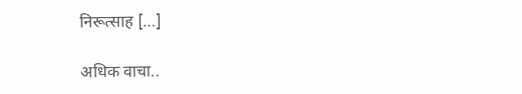निरूत्साह […]

अधिक वाचा..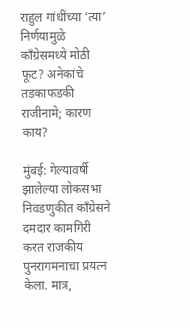राहुल गांधींच्या ‘त्या’ निर्णयामुळे काँग्रेसमध्ये मोठी फूट? अनेकांचे तडकाफडकी राजीनामे; कारण काय?

मुंबई: गेल्यावर्षी झालेल्या लोकसभा निवडणुकीत काँग्रेसने दमदार कामगिरी करत राजकीय पुनरागमनाचा प्रयत्न केला. मात्र,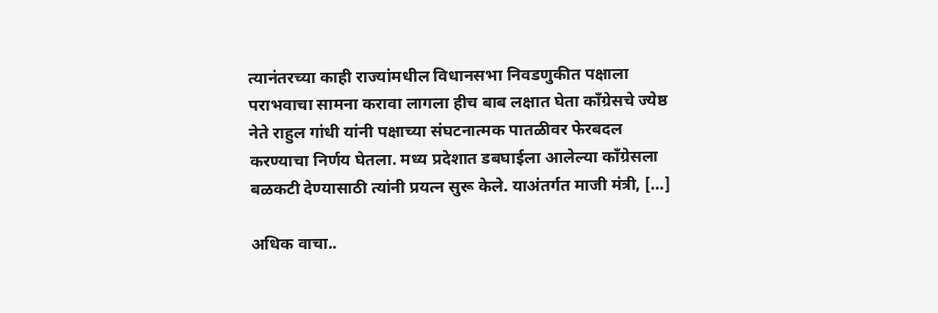त्यानंतरच्या काही राज्यांमधील विधानसभा निवडणुकीत पक्षाला पराभवाचा सामना करावा लागला हीच बाब लक्षात घेता काँग्रेसचे ज्येष्ठ नेते राहुल गांधी यांनी पक्षाच्या संघटनात्मक पातळीवर फेरबदल करण्याचा निर्णय घेतला. मध्य प्रदेशात डबघाईला आलेल्या काँग्रेसला बळकटी देण्यासाठी त्यांनी प्रयत्न सुरू केले. याअंतर्गत माजी मंत्री, […]

अधिक वाचा..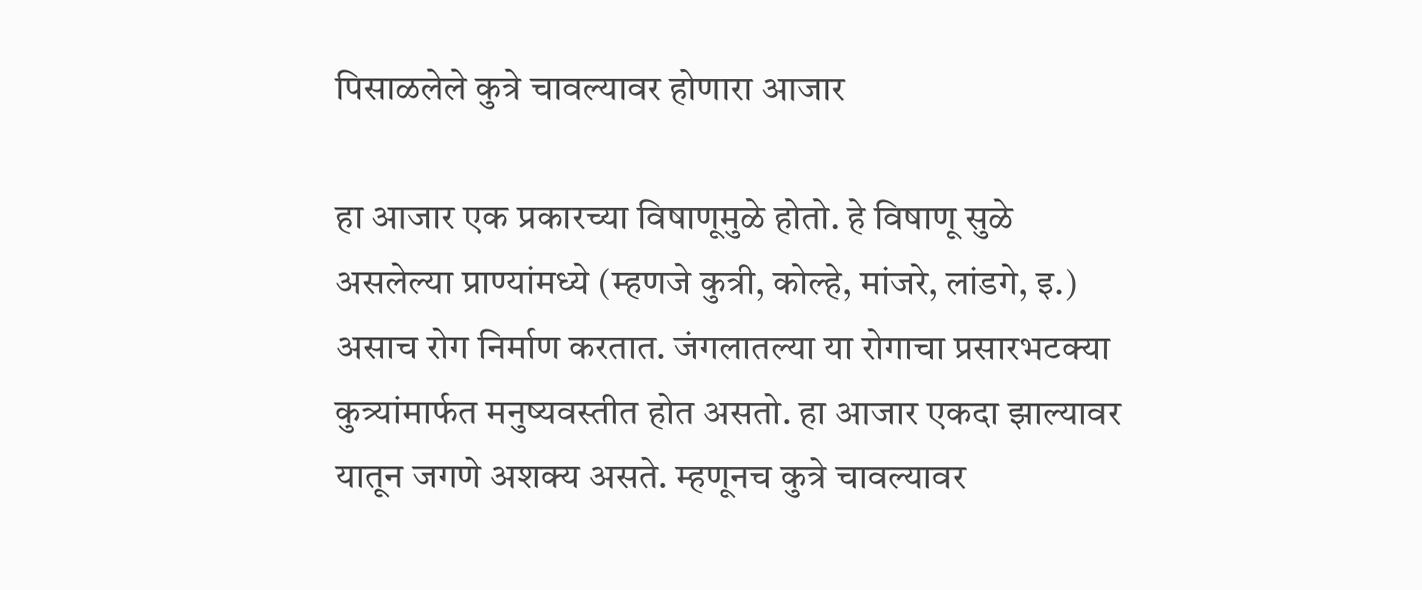पिसाळलेले कुत्रे चावल्यावर होणारा आजार

हा आजार एक प्रकारच्या विषाणूमुळे होतो. हे विषाणू सुळे असलेल्या प्राण्यांमध्ये (म्हणजे कुत्री, कोल्हे, मांजरे, लांडगे, इ.) असाच रोग निर्माण करतात. जंगलातल्या या रोगाचा प्रसारभटक्या कुत्र्यांमार्फत मनुष्यवस्तीत होत असतो. हा आजार एकदा झाल्यावर यातून जगणे अशक्य असते. म्हणूनच कुत्रे चावल्यावर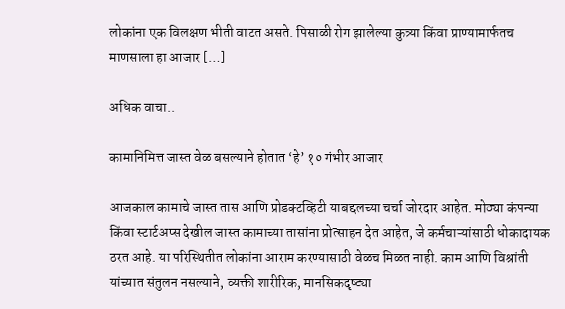लोकांना एक विलक्षण भीती वाटत असते. पिसाळी रोग झालेल्या कुत्र्या किंवा प्राण्यामार्फतच माणसाला हा आजार […]

अधिक वाचा..

कामानिमित्त जास्त वेळ बसल्याने होतात ‘हे’ १० गंभीर आजार

आजकाल कामाचे जास्त तास आणि प्रोडक्टव्हिटी याबद्दलच्या चर्चा जोरदार आहेत. मोठ्या कंपन्या किंवा स्टार्टअप्स देखील जास्त कामाच्या तासांना प्रोत्साहन देत आहेत, जे कर्मचाऱ्यांसाठी धोकादायक ठरत आहे. या परिस्थितीत लोकांना आराम करण्यासाठी वेळच मिळत नाही. काम आणि विश्रांती यांच्यात संतुलन नसल्याने, व्यक्ती शारीरिक, मानसिकदृष्ट्या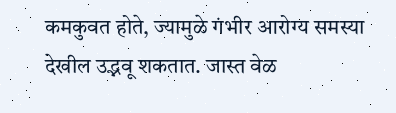कमकुवत होते, ज्यामुळे गंभीर आरोग्य समस्या देखील उद्भवू शकतात. जास्त वेळ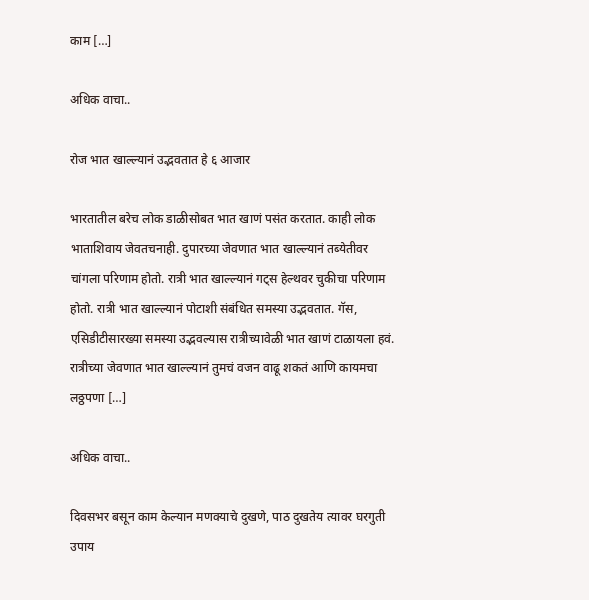काम […]

अधिक वाचा..

रोज भात खाल्ल्यानं उद्भवतात हे ६ आजार

भारतातील बरेच लोक डाळीसोबत भात खाणं पसंत करतात. काही लोक भाताशिवाय जेवतचनाही. दुपारच्या जेवणात भात खाल्ल्यानं तब्येतीवर चांगला परिणाम होतो. रात्री भात खाल्ल्यानं गट्स हेल्थवर चुकीचा परिणाम होतो. रात्री भात खाल्ल्यानं पोटाशी संबंधित समस्या उद्भवतात. गॅस, एसिडीटीसारख्या समस्या उद्भवल्यास रात्रीच्यावेळी भात खाणं टाळायला हवं. रात्रीच्या जेवणात भात खाल्ल्यानं तुमचं वजन वाढू शकतं आणि कायमचा लठ्ठपणा […]

अधिक वाचा..

दिवसभर बसून काम केल्यान मणक्याचे दुखणे, पाठ दुखतेय त्यावर घरगुती उपाय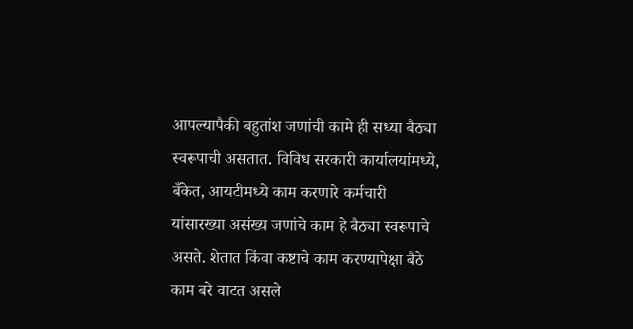आपल्यापैकी बहुतांश जणांची कामे ही सध्या बैठ्या स्वरूपाची असतात. विविध सरकारी कार्यालयांमध्ये, बँकेत, आयटीमध्ये काम करणारे कर्मचारी यांसारख्या असंख्य जणांचे काम हे बैठ्या स्वरूपाचे असते. शेतात किंवा कष्टाचे काम करण्यापेक्षा बैठे काम बरे वाटत असले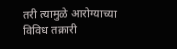तरी त्यामुळे आरोग्याच्या विविध तक्रारी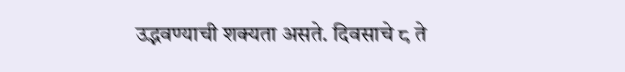उद्भवण्याची शक्यता असते. दिवसाचे ८ ते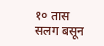१० तास सलग बसून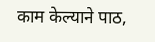काम केल्याने पाठ,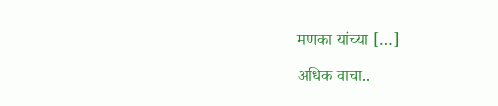मणका यांच्या […]

अधिक वाचा..